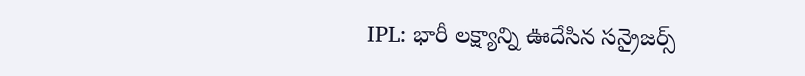IPL: భారీ లక్ష్యాన్ని ఊదేసిన సన్రైజర్స్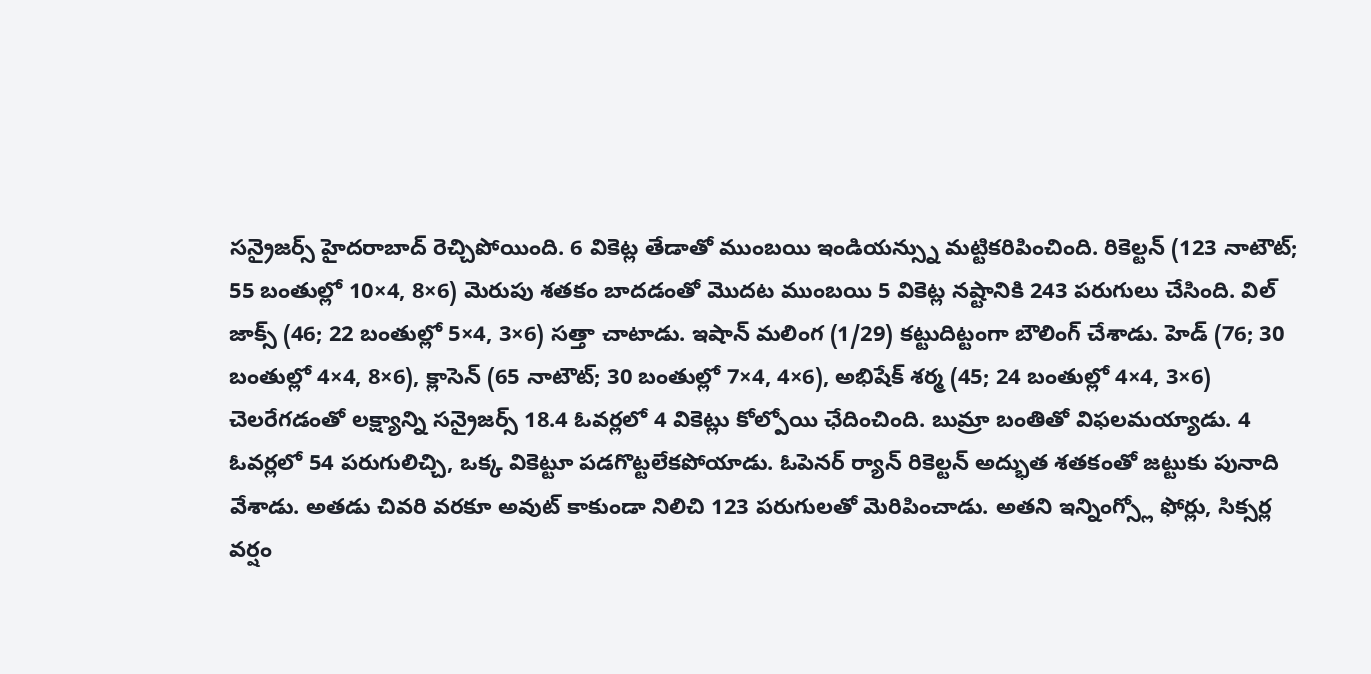సన్రైజర్స్ హైదరాబాద్ రెచ్చిపోయింది. 6 వికెట్ల తేడాతో ముంబయి ఇండియన్స్ను మట్టికరిపించింది. రికెల్టన్ (123 నాటౌట్; 55 బంతుల్లో 10×4, 8×6) మెరుపు శతకం బాదడంతో మొదట ముంబయి 5 వికెట్ల నష్టానికి 243 పరుగులు చేసింది. విల్ జాక్స్ (46; 22 బంతుల్లో 5×4, 3×6) సత్తా చాటాడు. ఇషాన్ మలింగ (1/29) కట్టుదిట్టంగా బౌలింగ్ చేశాడు. హెడ్ (76; 30 బంతుల్లో 4×4, 8×6), క్లాసెన్ (65 నాటౌట్; 30 బంతుల్లో 7×4, 4×6), అభిషేక్ శర్మ (45; 24 బంతుల్లో 4×4, 3×6) చెలరేగడంతో లక్ష్యాన్ని సన్రైజర్స్ 18.4 ఓవర్లలో 4 వికెట్లు కోల్పోయి ఛేదించింది. బుమ్రా బంతితో విఫలమయ్యాడు. 4 ఓవర్లలో 54 పరుగులిచ్చి, ఒక్క వికెట్టూ పడగొట్టలేకపోయాడు. ఓపెనర్ ర్యాన్ రికెల్టన్ అద్భుత శతకంతో జట్టుకు పునాది వేశాడు. అతడు చివరి వరకూ అవుట్ కాకుండా నిలిచి 123 పరుగులతో మెరిపించాడు. అతని ఇన్నింగ్స్లో ఫోర్లు, సిక్సర్ల వర్షం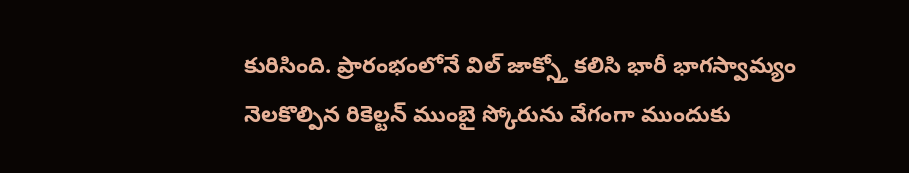కురిసింది. ప్రారంభంలోనే విల్ జాక్స్తో కలిసి భారీ భాగస్వామ్యం నెలకొల్పిన రికెల్టన్ ముంబై స్కోరును వేగంగా ముందుకు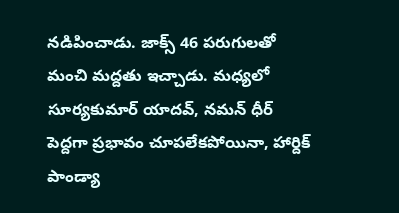నడిపించాడు. జాక్స్ 46 పరుగులతో మంచి మద్దతు ఇచ్చాడు. మధ్యలో సూర్యకుమార్ యాదవ్, నమన్ ధీర్ పెద్దగా ప్రభావం చూపలేకపోయినా, హార్దిక్ పాండ్యా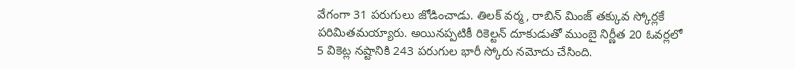వేగంగా 31 పరుగులు జోడించాడు. తిలక్ వర్మ, రాబిన్ మింజ్ తక్కువ స్కోర్లకే పరిమితమయ్యారు. అయినప్పటికీ రికెల్టన్ దూకుడుతో ముంబై నిర్ణీత 20 ఓవర్లలో 5 వికెట్ల నష్టానికి 243 పరుగుల భారీ స్కోరు నమోదు చేసింది.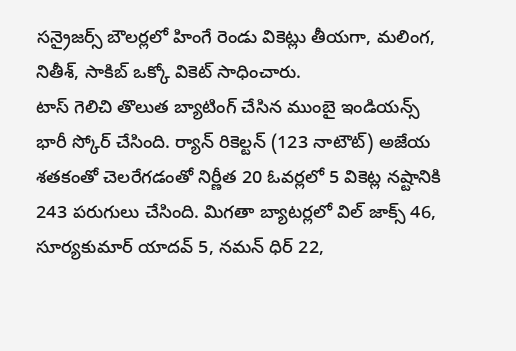సన్రైజర్స్ బౌలర్లలో హింగే రెండు వికెట్లు తీయగా, మలింగ, నితీశ్, సాకిబ్ ఒక్కో వికెట్ సాధించారు.
టాస్ గెలిచి తొలుత బ్యాటింగ్ చేసిన ముంబై ఇండియన్స్ భారీ స్కోర్ చేసింది. ర్యాన్ రికెల్టన్ (123 నాటౌట్) అజేయ శతకంతో చెలరేగడంతో నిర్ణీత 20 ఓవర్లలో 5 వికెట్ల నష్టానికి 243 పరుగులు చేసింది. మిగతా బ్యాటర్లలో విల్ జాక్స్ 46, సూర్యకుమార్ యాదవ్ 5, నమన్ ధిర్ 22,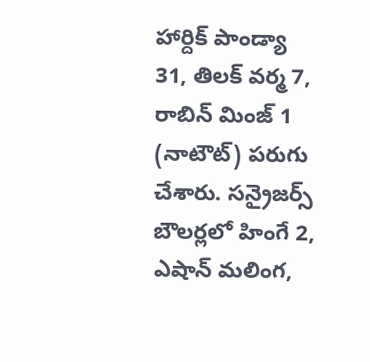హార్దిక్ పాండ్యా 31, తిలక్ వర్మ 7, రాబిన్ మింజ్ 1 (నాటౌట్) పరుగు చేశారు. సన్రైజర్స్ బౌలర్లలో హింగే 2, ఎషాన్ మలింగ,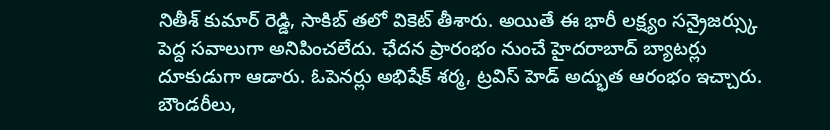నితీశ్ కుమార్ రెడ్డి, సాకిబ్ తలో వికెట్ తీశారు. అయితే ఈ భారీ లక్ష్యం సన్రైజర్స్కు పెద్ద సవాలుగా అనిపించలేదు. ఛేదన ప్రారంభం నుంచే హైదరాబాద్ బ్యాటర్లు దూకుడుగా ఆడారు. ఓపెనర్లు అభిషేక్ శర్మ, ట్రవిస్ హెడ్ అద్భుత ఆరంభం ఇచ్చారు. బౌండరీలు,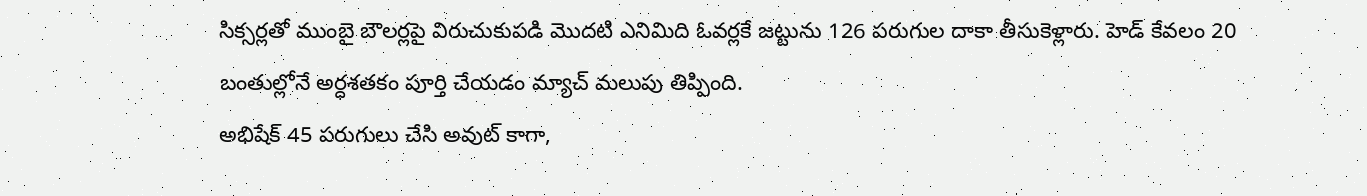సిక్సర్లతో ముంబై బౌలర్లపై విరుచుకుపడి మొదటి ఎనిమిది ఓవర్లకే జట్టును 126 పరుగుల దాకా తీసుకెళ్లారు. హెడ్ కేవలం 20 బంతుల్లోనే అర్ధశతకం పూర్తి చేయడం మ్యాచ్ మలుపు తిప్పింది.
అభిషేక్ 45 పరుగులు చేసి అవుట్ కాగా,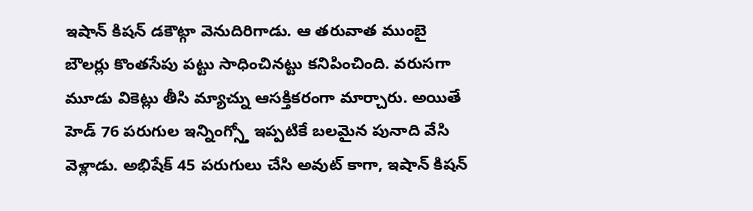ఇషాన్ కిషన్ డకౌట్గా వెనుదిరిగాడు. ఆ తరువాత ముంబై బౌలర్లు కొంతసేపు పట్టు సాధించినట్టు కనిపించింది. వరుసగా మూడు వికెట్లు తీసి మ్యాచ్ను ఆసక్తికరంగా మార్చారు. అయితే హెడ్ 76 పరుగుల ఇన్నింగ్స్తో ఇప్పటికే బలమైన పునాది వేసి వెళ్లాడు. అభిషేక్ 45 పరుగులు చేసి అవుట్ కాగా, ఇషాన్ కిషన్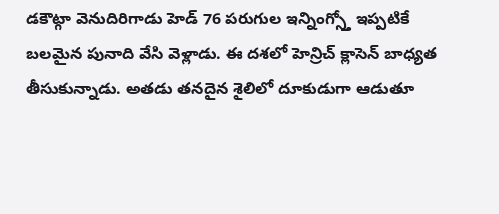డకౌట్గా వెనుదిరిగాడు హెడ్ 76 పరుగుల ఇన్నింగ్స్తో ఇప్పటికే బలమైన పునాది వేసి వెళ్లాడు. ఈ దశలో హెన్రిచ్ క్లాసెన్ బాధ్యత తీసుకున్నాడు. అతడు తనదైన శైలిలో దూకుడుగా ఆడుతూ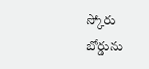స్కోరు బోర్డును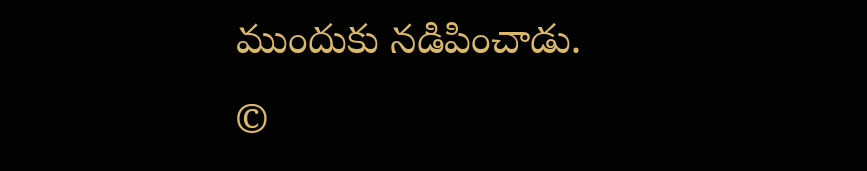ముందుకు నడిపించాడు.
©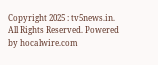Copyright 2025 : tv5news.in. All Rights Reserved. Powered by hocalwire.com